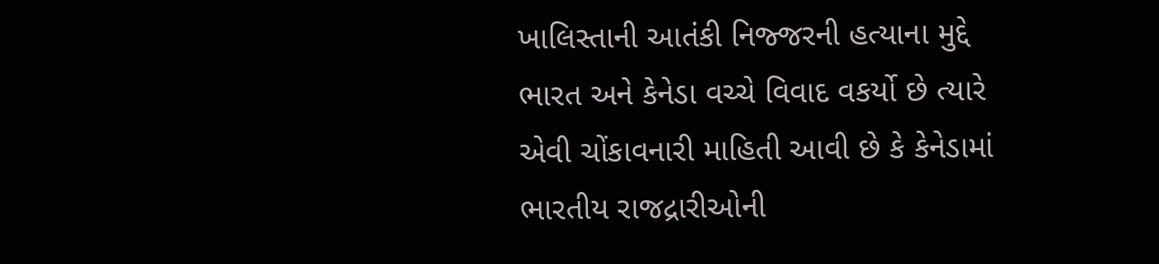ખાલિસ્તાની આતંકી નિજ્જરની હત્યાના મુદ્દે ભારત અને કેનેડા વચ્ચે વિવાદ વકર્યો છે ત્યારે એવી ચોંકાવનારી માહિતી આવી છે કે કેનેડામાં ભારતીય રાજદ્રારીઓની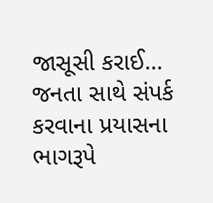જાસૂસી કરાઈ...
જનતા સાથે સંપર્ક કરવાના પ્રયાસના ભાગરૂપે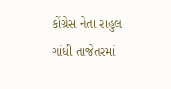કોંગ્રેસ નેતા રાહુલ ગાંધી તાજેતરમાં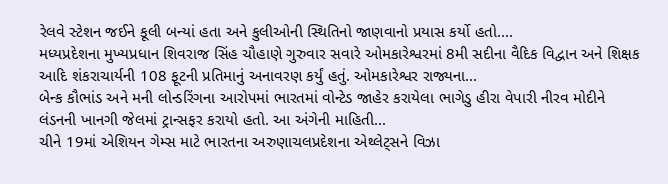રેલવે સ્ટેશન જઈને કૂલી બન્યાં હતા અને કુલીઓની સ્થિતિનો જાણવાનો પ્રયાસ કર્યો હતો....
મધ્યપ્રદેશના મુખ્યપ્રધાન શિવરાજ સિંહ ચૌહાણે ગુરુવાર સવારે ઓમકારેશ્વરમાં 8મી સદીના વૈદિક વિદ્વાન અને શિક્ષક આદિ શંકરાચાર્યની 108 ફૂટની પ્રતિમાનું અનાવરણ કર્યું હતું. ઓમકારેશ્વર રાજ્યના...
બેન્ક કૌભાંડ અને મની લોન્ડરિંગના આરોપમાં ભારતમાં વોન્ટેડ જાહેર કરાયેલા ભાગેડુ હીરા વેપારી નીરવ મોદીને લંડનની ખાનગી જેલમાં ટ્રાન્સફર કરાયો હતો. આ અંગેની માહિતી...
ચીને 19માં એશિયન ગેમ્સ માટે ભારતના અરુણાચલપ્રદેશના એથ્લેટ્સને વિઝા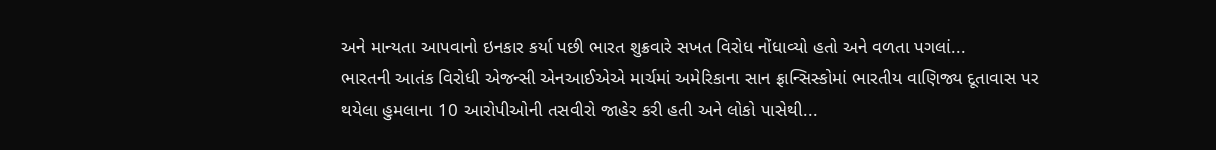અને માન્યતા આપવાનો ઇનકાર કર્યા પછી ભારત શુક્રવારે સખત વિરોધ નોંધાવ્યો હતો અને વળતા પગલાં...
ભારતની આતંક વિરોધી એજન્સી એનઆઈએએ માર્ચમાં અમેરિકાના સાન ફ્રાન્સિસ્કોમાં ભારતીય વાણિજ્ય દૂતાવાસ પર થયેલા હુમલાના 10 આરોપીઓની તસવીરો જાહેર કરી હતી અને લોકો પાસેથી...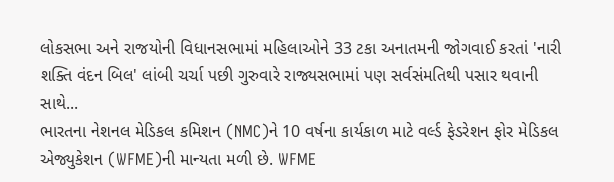લોકસભા અને રાજયોની વિધાનસભામાં મહિલાઓને 33 ટકા અનાતમની જોગવાઈ કરતાં 'નારી શક્તિ વંદન બિલ' લાંબી ચર્ચા પછી ગુરુવારે રાજ્યસભામાં પણ સર્વસંમતિથી પસાર થવાની સાથે...
ભારતના નેશનલ મેડિકલ કમિશન (NMC)ને 10 વર્ષના કાર્યકાળ માટે વર્લ્ડ ફેડરેશન ફોર મેડિકલ એજ્યુકેશન (WFME)ની માન્યતા મળી છે. WFME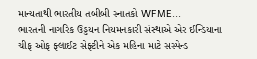માન્યતાથી ભારતીય તબીબી સ્નાતકો WFME...
ભારતની નાગરિક ઉડ્ડયન નિયમનકારી સંસ્થાએ એર ઈન્ડિયાના ચીફ ઓફ ફ્લાઈટ સેફ્ટીને એક મહિના માટે સસ્પેન્ડ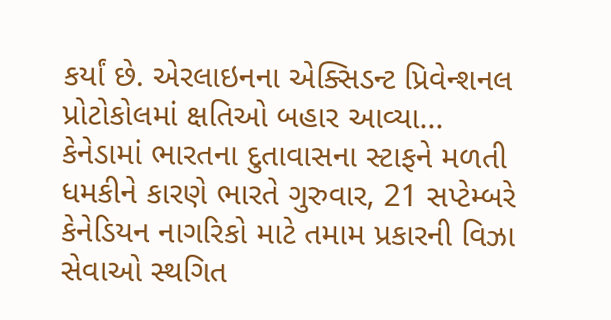કર્યાં છે. એરલાઇનના એક્સિડન્ટ પ્રિવેન્શનલ પ્રોટોકોલમાં ક્ષતિઓ બહાર આવ્યા...
કેનેડામાં ભારતના દુતાવાસના સ્ટાફને મળતી ધમકીને કારણે ભારતે ગુરુવાર, 21 સપ્ટેમ્બરે કેનેડિયન નાગરિકો માટે તમામ પ્રકારની વિઝા સેવાઓ સ્થગિત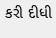કરી દીધી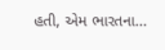હતી, એમ ભારતના...